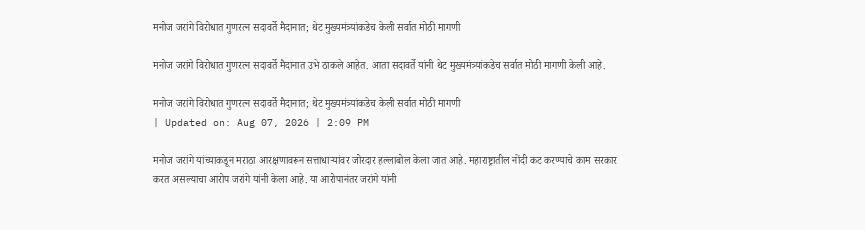मनोज जरांगे विरोधात गुणरत्न सदावर्ते मैदानात; थेट मुख्यमंत्र्यांकडेच केली सर्वात मोठी मागणी

मनोज जरांगे विरोधात गुणरत्न सदावर्ते मैदानात उभे ठाकले आहेत. आता सदावर्ते यांनी थेट मुख्यमंत्र्यांकडेच सर्वात मोठी मागणी केली आहे.

मनोज जरांगे विरोधात गुणरत्न सदावर्ते मैदानात; थेट मुख्यमंत्र्यांकडेच केली सर्वात मोठी मागणी
| Updated on: Aug 07, 2026 | 2:09 PM

मनोज जरांगे यांच्याकडून मराठा आरक्षणावरून सत्ताधाऱ्यांवर जोरदार हल्लाबोल केला जात आहे. महाराष्ट्रातील नोंदी कट करण्याचे काम सरकार करत असल्याचा आरोप जरांगे यांनी केला आहे. या आरोपानंतर जरांगे यांनी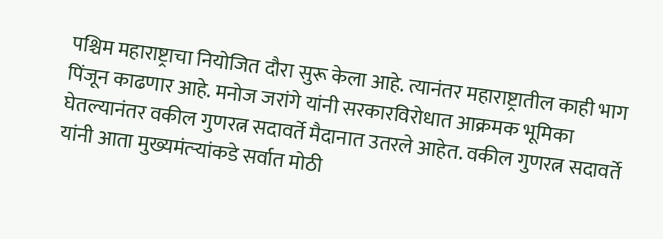पश्चिम महाराष्ट्राचा नियोजित दौरा सुरू केला आहे. त्यानंतर महाराष्ट्रातील काही भाग पिंजून काढणार आहे. मनोज जरांगे यांनी सरकारविरोधात आक्रमक भूमिका घेतल्यानंतर वकील गुणरत्न सदावर्ते मैदानात उतरले आहेत. वकील गुणरत्न सदावर्ते यांनी आता मुख्यमंत्र्‍यांकडे सर्वात मोठी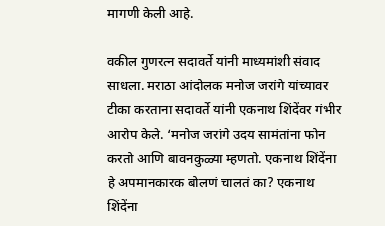मागणी केली आहे.

वकील गुणरत्न सदावर्ते यांनी माध्यमांशी संवाद साधला. मराठा आंदोलक मनोज जरांगे यांच्यावर टीका करताना सदावर्ते यांनी एकनाथ शिंदेंवर गंभीर आरोप केले. ‘मनोज जरांगे उदय सामंतांना फोन करतो आणि बावनकुळ्या म्हणतो. एकनाथ शिंदेंना हे अपमानकारक बोलणं चालतं का? एकनाथ शिंदेंना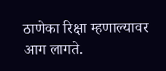ठाणेका रिक्षा म्हणाल्यावर आग लागते.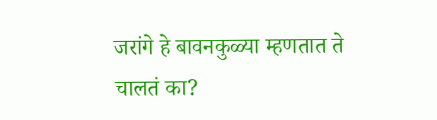जरांगे हे बावनकुळ्या म्हणतात ते चालतं का?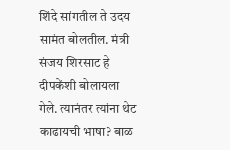शिंदे सांगतील ते उदय सामंत बोलतील. मंत्री संजय शिरसाट हे दीपकेंशी बोलायला गेले. त्यानंतर त्यांना थेट काढायची भाषा? बाळ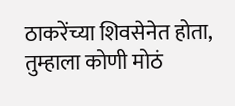ठाकरेंच्या शिवसेनेत होता, तुम्हाला कोणी मोठं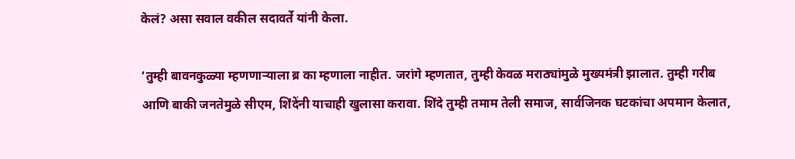केलं? असा सवाल वकील सदावर्ते यांनी केला.

‘तुम्ही बावनकुळ्या म्हणणाऱ्याला ब्र का म्हणाला नाहीत. जरांगे म्हणतात, तुम्ही केवळ मराठ्यांमुळे मुख्यमंत्री झालात. तुम्ही गरीब आणि बाकी जनतेमुळे सीएम, शिंदेंनी याचाही खुलासा करावा. शिंदे तुम्ही तमाम तेली समाज, सार्वजिनक घटकांचा अपमान केलात,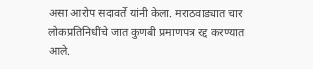असा आरोप सदावर्ते यांनी केला. मराठवाड्यात चार लोकप्रतिनिधींचे जात कुणबी प्रमाणपत्र रद्द करण्यात आले.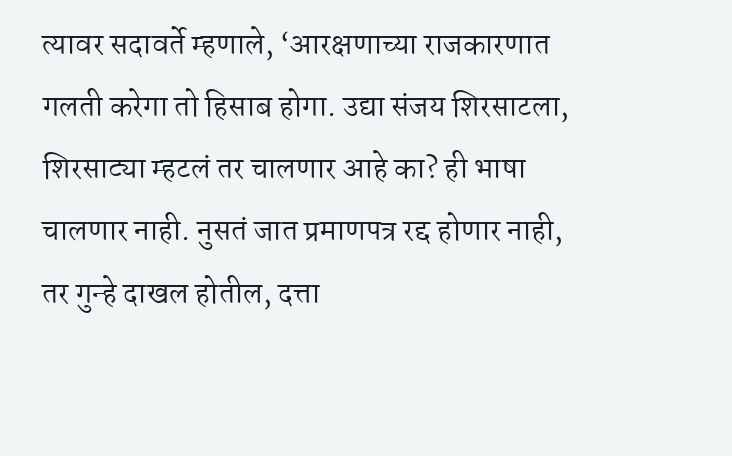त्यावर सदावर्ते म्हणाले, ‘आरक्षणाच्या राजकारणात गलती करेगा तो हिसाब होगा. उद्या संजय शिरसाटला, शिरसाट्या म्हटलं तर चालणार आहे का? ही भाषा चालणार नाही. नुसतं जात प्रमाणपत्र रद्द होणार नाही, तर गुन्हे दाखल होतील, दत्ता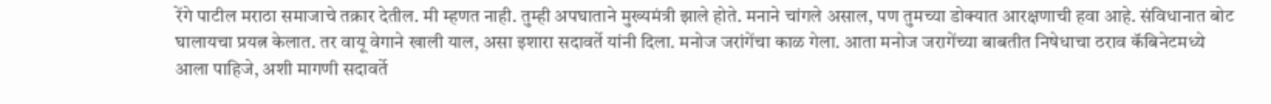रेंगे पाटील मराठा समाजाचे तक्रार देतील. मी म्हणत नाही. तुम्ही अपघाताने मुख्यमंत्री झाले होते. मनाने चांगले असाल, पण तुमच्या डोक्यात आरक्षणाची हवा आहे. संविधानात बोट घालायचा प्रयत्न केलात. तर वायू वेगाने खाली याल, असा इशारा सदावर्ते यांनी दिला. मनोज जरांगेंचा काळ गेला. आता मनोज जरागेंच्या बाबतीत निषेधाचा ठराव कॅबिनेटमध्ये आला पाहिजे, अशी मागणी सदावर्ते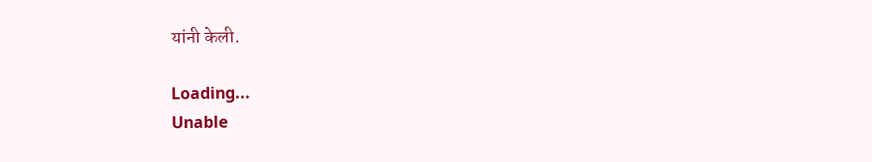यांनी केली.

Loading...
Unable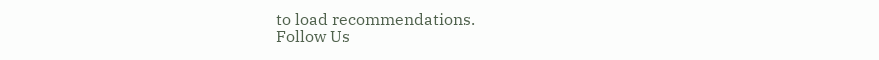to load recommendations.
Follow Us